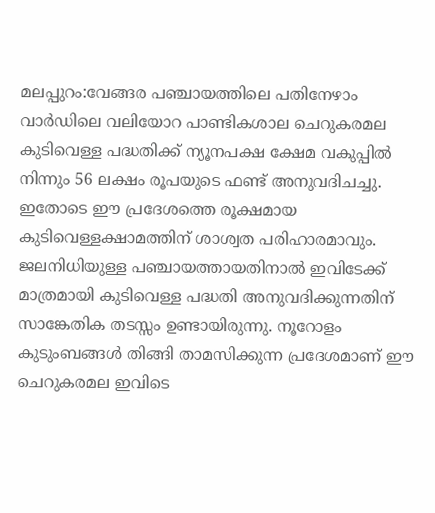മലപ്പുറം:വേങ്ങര പഞ്ചായത്തിലെ പതിനേഴാം വാർഡിലെ വലിയോറ പാണ്ടികശാല ചെറുകരമല കുടിവെള്ള പദ്ധതിക്ക് ന്യൂനപക്ഷ ക്ഷേമ വകുപ്പിൽ നിന്നും 56 ലക്ഷം രൂപയുടെ ഫണ്ട് അനുവദിചച്ചു. ഇതോടെ ഈ പ്രദേശത്തെ രൂക്ഷമായ കുടിവെള്ളക്ഷാമത്തിന് ശാശ്വത പരിഹാരമാവും. ജലനിധിയുള്ള പഞ്ചായത്തായതിനാൽ ഇവിടേക്ക് മാത്രമായി കുടിവെള്ള പദ്ധതി അനുവദിക്കുന്നതിന് സാങ്കേതിക തടസ്സം ഉണ്ടായിരുന്നു. നൂറോളം കുടുംബങ്ങൾ തിങ്ങി താമസിക്കുന്ന പ്രദേശമാണ് ഈ ചെറുകരമല ഇവിടെ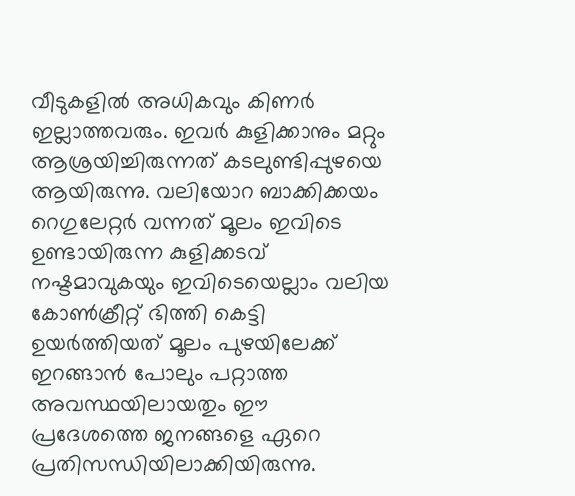വീടുകളിൽ അധികവും കിണർ ഇല്ലാത്തവരും. ഇവർ കുളിക്കാനും മറ്റും ആശ്രയിച്ചിരുന്നത് കടലുണ്ടിപ്പുഴയെ ആയിരുന്നു. വലിയോറ ബാക്കിക്കയം റെഗുലേറ്റർ വന്നത് മൂലം ഇവിടെ ഉണ്ടായിരുന്ന കുളിക്കടവ് നഷ്ടമാവുകയും ഇവിടെയെല്ലാം വലിയ കോൺക്രീറ്റ് ഭിത്തി കെട്ടി ഉയർത്തിയത് മൂലം പുഴയിലേക്ക് ഇറങ്ങാൻ പോലും പറ്റാത്ത അവസ്ഥയിലായതും ഈ പ്രദേശത്തെ ജനങ്ങളെ ഏറെ പ്രതിസന്ധിയിലാക്കിയിരുന്നു.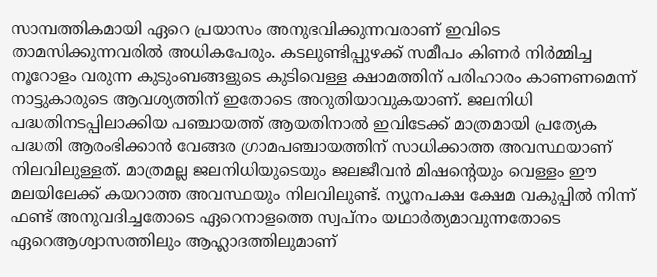സാമ്പത്തികമായി ഏറെ പ്രയാസം അനുഭവിക്കുന്നവരാണ് ഇവിടെ താമസിക്കുന്നവരിൽ അധികപേരും. കടലുണ്ടിപ്പുഴക്ക് സമീപം കിണർ നിർമ്മിച്ച നൂറോളം വരുന്ന കുടുംബങ്ങളുടെ കുടിവെള്ള ക്ഷാമത്തിന് പരിഹാരം കാണണമെന്ന് നാട്ടുകാരുടെ ആവശ്യത്തിന് ഇതോടെ അറുതിയാവുകയാണ്. ജലനിധി പദ്ധതിനടപ്പിലാക്കിയ പഞ്ചായത്ത് ആയതിനാൽ ഇവിടേക്ക് മാത്രമായി പ്രത്യേക പദ്ധതി ആരംഭിക്കാൻ വേങ്ങര ഗ്രാമപഞ്ചായത്തിന് സാധിക്കാത്ത അവസ്ഥയാണ് നിലവിലുള്ളത്. മാത്രമല്ല ജലനിധിയുടെയും ജലജീവൻ മിഷന്റെയും വെള്ളം ഈ മലയിലേക്ക് കയറാത്ത അവസ്ഥയും നിലവിലുണ്ട്. ന്യൂനപക്ഷ ക്ഷേമ വകുപ്പിൽ നിന്ന് ഫണ്ട് അനുവദിച്ചതോടെ ഏറെനാളത്തെ സ്വപ്നം യഥാർത്യമാവുന്നതോടെ ഏറെആശ്വാസത്തിലും ആഹ്ലാദത്തിലുമാണ്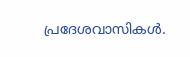പ്രദേശവാസികൾ.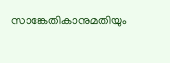സാങ്കേതികാനുമതിയും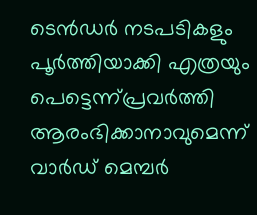ടെൻഡർ നടപടികളും പൂർത്തിയാക്കി എത്രയും പെട്ടെന്ന്പ്രവർത്തി ആരംഭിക്കാനാവുമെന്ന് വാർഡ് മെമ്പർ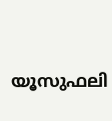യൂസുഫലി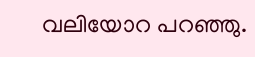വലിയോറ പറഞ്ഞു.